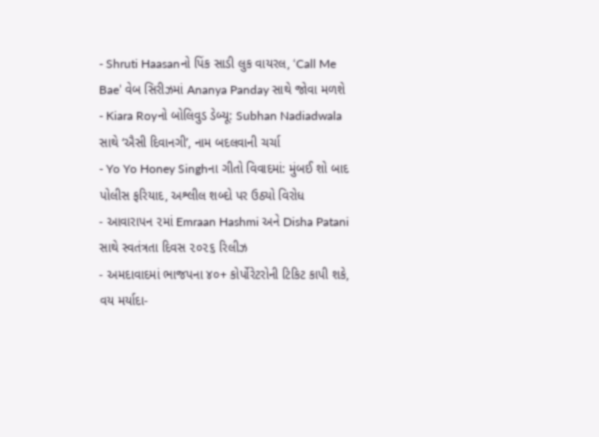- Shruti Haasanનો પિંક સાડી લુક વાયરલ, ‘Call Me Bae’ વેબ સિરીઝમાં Ananya Panday સાથે જોવા મળશે
- Kiara Royનો બોલિવુડ ડેબ્યૂ: Subhan Nadiadwala સાથે ‘ઐસી દિવાનગી’, નામ બદલવાની ચર્ચા
- Yo Yo Honey Singhના ગીતો વિવાદમાં: મુંબઈ શો બાદ પોલીસ ફરિયાદ, અશ્લીલ શબ્દો પર ઉઠ્યો વિરોધ
- આવારાપન ૨માં Emraan Hashmi અને Disha Patani સાથે સ્વતંત્રતા દિવસ ૨૦૨૬ રિલીઝ
- અમદાવાદમાં ભાજપના ૪૦+ કોર્પોરેટરોની ટિકિટ કાપી શકે, વય મર્યાદા-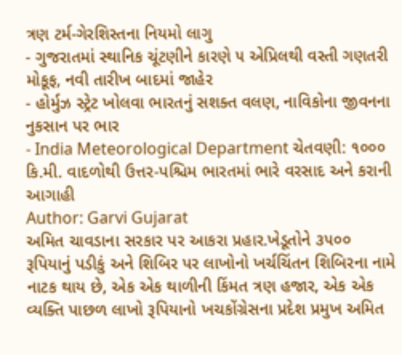ત્રણ ટર્મ-ગેરશિસ્તના નિયમો લાગુ
- ગુજરાતમાં સ્થાનિક ચૂંટણીને કારણે ૫ એપ્રિલથી વસ્તી ગણતરી મોકૂફ, નવી તારીખ બાદમાં જાહેર
- હોર્મુઝ સ્ટ્રેટ ખોલવા ભારતનું સશક્ત વલણ, નાવિકોના જીવનના નુકસાન પર ભાર
- India Meteorological Department ચેતવણી: ૧૦૦૦ કિ.મી. વાદળોથી ઉત્તર-પશ્ચિમ ભારતમાં ભારે વરસાદ અને કરાની આગાહી
Author: Garvi Gujarat
અમિત ચાવડાના સરકાર પર આકરા પ્રહાર.ખેડૂતોને ૩૫૦૦ રૂપિયાનું પડીકું અને શિબિર પર લાખોનો ખર્ચચિંતન શિબિરના નામે નાટક થાય છે, એક એક થાળીની કિંમત ત્રણ હજાર, એક એક વ્યક્તિ પાછળ લાખો રૂપિયાનો ખચકોંગ્રેસના પ્રદેશ પ્રમુખ અમિત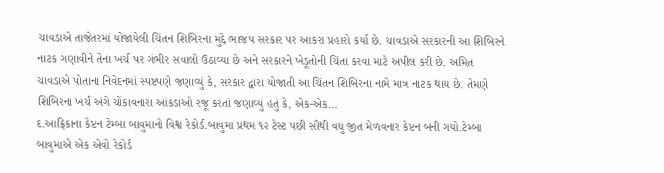ચાવડાએ તાજેતરમાં યોજાયેલી ચિંતન શિબિરના મુદ્દે ભાજપ સરકાર પર આકરા પ્રહારો કર્યા છે. ચાવડાએ સરકારની આ શિબિરને નાટક ગણાવીને તેના ખર્ચ પર ગંભીર સવાલો ઉઠાવ્યા છે અને સરકારને ખેડૂતોની ચિંતા કરવા માટે અપીલ કરી છે. અમિત ચાવડાએ પોતાના નિવેદનમાં સ્પષ્ટપણે જણાવ્યું કે, સરકાર દ્વારા યોજાતી આ ચિંતન શિબિરના નામે માત્ર નાટક થાય છે. તેમણે શિબિરના ખર્ચ અંગે ચોંકાવનારા આંકડાઓ રજૂ કરતાં જણાવ્યું હતું કે, એક-એક…
દ.આફ્રિકાના કેપ્ટન ટેમ્બા બાવુમાનો વિશ્વ રેકોર્ડ.બાવુમા પ્રથમ ૧૨ ટેસ્ટ પછી સૌથી વધુ જીત મેળવનાર કેપ્ટન બની ગયો.ટેમ્બા બાવુમાએ એક એવો રેકોર્ડ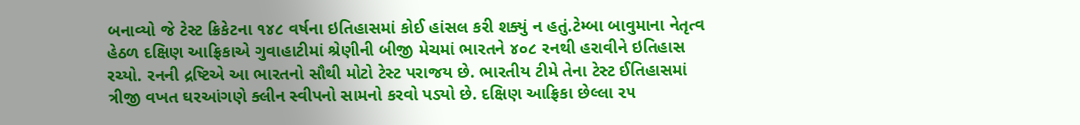બનાવ્યો જે ટેસ્ટ ક્રિકેટના ૧૪૮ વર્ષના ઇતિહાસમાં કોઈ હાંસલ કરી શક્યું ન હતું.ટેમ્બા બાવુમાના નેતૃત્વ હેઠળ દક્ષિણ આફ્રિકાએ ગુવાહાટીમાં શ્રેણીની બીજી મેચમાં ભારતને ૪૦૮ રનથી હરાવીને ઇતિહાસ રચ્યો. રનની દ્રષ્ટિએ આ ભારતનો સૌથી મોટો ટેસ્ટ પરાજય છે. ભારતીય ટીમે તેના ટેસ્ટ ઈતિહાસમાં ત્રીજી વખત ઘરઆંગણે ક્લીન સ્વીપનો સામનો કરવો પડ્યો છે. દક્ષિણ આફ્રિકા છેલ્લા ૨૫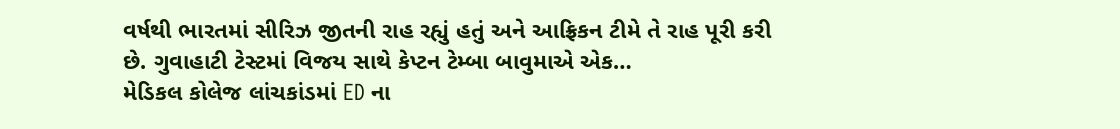વર્ષથી ભારતમાં સીરિઝ જીતની રાહ રહ્યું હતું અને આફ્રિકન ટીમે તે રાહ પૂરી કરી છે. ગુવાહાટી ટેસ્ટમાં વિજય સાથે કેપ્ટન ટેમ્બા બાવુમાએ એક…
મેડિકલ કોલેજ લાંચકાંડમાં ED ના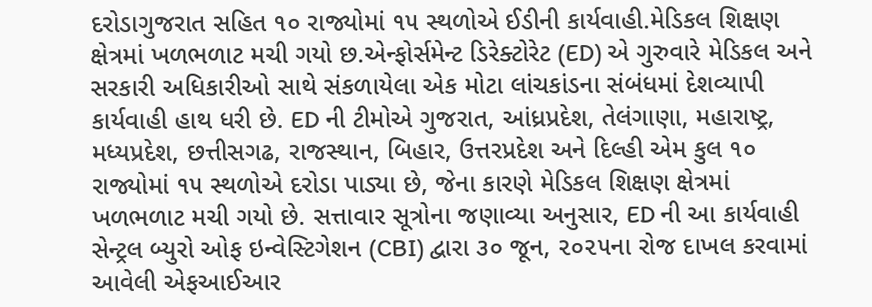દરોડાગુજરાત સહિત ૧૦ રાજ્યોમાં ૧૫ સ્થળોએ ઈડીની કાર્યવાહી.મેડિકલ શિક્ષણ ક્ષેત્રમાં ખળભળાટ મચી ગયો છ.એન્ફોર્સમેન્ટ ડિરેક્ટોરેટ (ED) એ ગુરુવારે મેડિકલ અને સરકારી અધિકારીઓ સાથે સંકળાયેલા એક મોટા લાંચકાંડના સંબંધમાં દેશવ્યાપી કાર્યવાહી હાથ ધરી છે. ED ની ટીમોએ ગુજરાત, આંધ્રપ્રદેશ, તેલંગાણા, મહારાષ્ટ્ર, મધ્યપ્રદેશ, છત્તીસગઢ, રાજસ્થાન, બિહાર, ઉત્તરપ્રદેશ અને દિલ્હી એમ કુલ ૧૦ રાજ્યોમાં ૧૫ સ્થળોએ દરોડા પાડ્યા છે, જેના કારણે મેડિકલ શિક્ષણ ક્ષેત્રમાં ખળભળાટ મચી ગયો છે. સત્તાવાર સૂત્રોના જણાવ્યા અનુસાર, ED ની આ કાર્યવાહી સેન્ટ્રલ બ્યુરો ઓફ ઇન્વેસ્ટિગેશન (CBI) દ્વારા ૩૦ જૂન, ૨૦૨૫ના રોજ દાખલ કરવામાં આવેલી એફઆઈઆર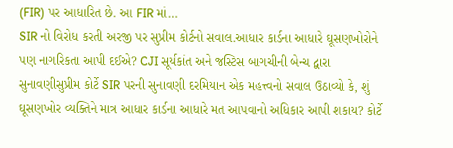(FIR) પર આધારિત છે. આ FIR માં…
SIR નો વિરોધ કરતી અરજી પર સુપ્રીમ કોર્ટનો સવાલ.આધાર કાર્ડના આધારે ઘૂસણખોરોને પણ નાગરિકતા આપી દઈએ? CJI સૂર્યકાંત અને જસ્ટિસ બાગચીની બેન્ચ દ્વારા સુનાવણીસુપ્રીમ કોર્ટે SIR પરની સુનાવણી દરમિયાન એક મહત્ત્વનો સવાલ ઉઠાવ્યો કે, શું ઘૂસણખોર વ્યક્તિને માત્ર આધાર કાર્ડના આધારે મત આપવાનો અધિકાર આપી શકાય? કોર્ટે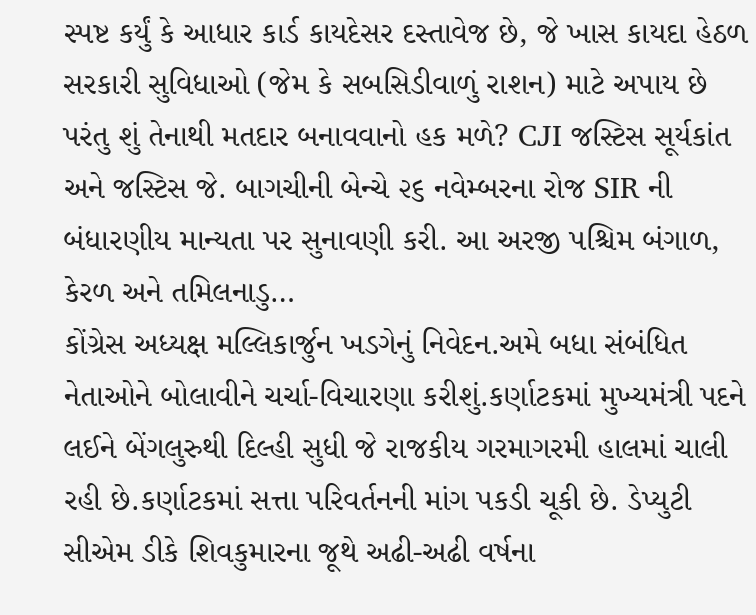સ્પષ્ટ કર્યું કે આધાર કાર્ડ કાયદેસર દસ્તાવેજ છે, જે ખાસ કાયદા હેઠળ સરકારી સુવિધાઓ (જેમ કે સબસિડીવાળું રાશન) માટે અપાય છે પરંતુ શું તેનાથી મતદાર બનાવવાનો હક મળે? CJI જસ્ટિસ સૂર્યકાંત અને જસ્ટિસ જે. બાગચીની બેન્ચે ૨૬ નવેમ્બરના રોજ SIR ની બંધારણીય માન્યતા પર સુનાવણી કરી. આ અરજી પશ્ચિમ બંગાળ, કેરળ અને તમિલનાડુ…
કોંગ્રેસ અધ્યક્ષ મલ્લિકાર્જુન ખડગેનું નિવેદન.અમે બધા સંબંધિત નેતાઓને બોલાવીને ચર્ચા-વિચારણા કરીશું.કર્ણાટકમાં મુખ્યમંત્રી પદને લઈને બેંગલુરુથી દિલ્હી સુધી જે રાજકીય ગરમાગરમી હાલમાં ચાલી રહી છે.કર્ણાટકમાં સત્તા પરિવર્તનની માંગ પકડી ચૂકી છે. ડેપ્યુટી સીએમ ડીકે શિવકુમારના જૂથે અઢી-અઢી વર્ષના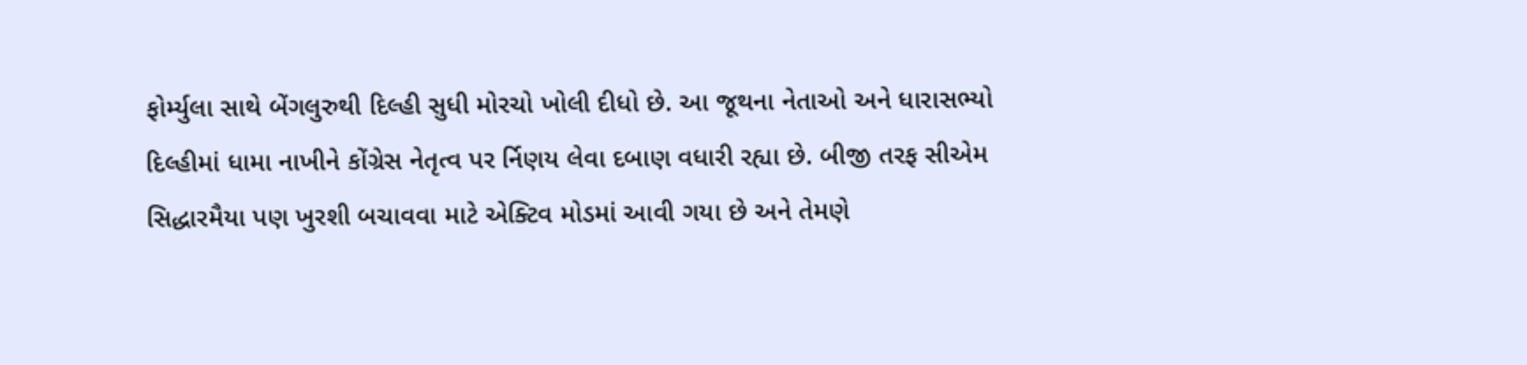ફોર્મ્યુલા સાથે બેંગલુરુથી દિલ્હી સુધી મોરચો ખોલી દીધો છે. આ જૂથના નેતાઓ અને ધારાસભ્યો દિલ્હીમાં ધામા નાખીને કોંગ્રેસ નેતૃત્વ પર ર્નિણય લેવા દબાણ વધારી રહ્યા છે. બીજી તરફ સીએમ સિદ્ધારમૈયા પણ ખુરશી બચાવવા માટે એક્ટિવ મોડમાં આવી ગયા છે અને તેમણે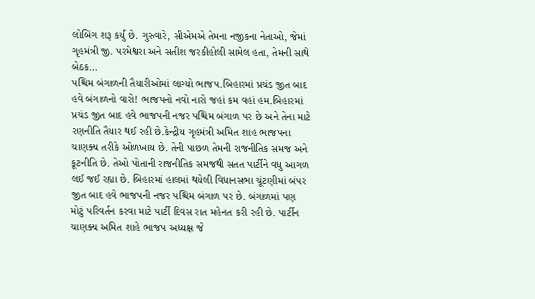લોબિંગ શરૂ કર્યું છે. ગુરુવારે, સીએમએ તેમના નજીકના નેતાઓ, જેમાં ગૃહમંત્રી જી. પરમેશ્વરા અને સતીશ જરકીહોલી સામેલ હતા, તેમની સાથે બેઠક…
પશ્ચિમ બંગાળની તૈયારીઓમાં લાગ્યો ભાજપ.બિહારમાં પ્રચંડ જીત બાદ હવે બંગાળનો વારો! ભાજપનો નવો નારો જહાં કમ વહાં હમ.બિહારમાં પ્રચંડ જીત બાદ હવે ભાજપની નજર પશ્ચિમ બંગાળ પર છે અને તેના માટે રણનીતિ તૈયાર થઈ રહી છે.કેન્દ્રીય ગૃહમંત્રી અમિત શાહ ભાજપના ચાણક્ય તરીકે ઓળખાય છે. તેની પાછળ તેમની રાજનીતિક સમજ અને કૂટનીતિ છે. તેઓ પોતાની રાજનીતિક સમજથી સતત પાર્ટીને વધુ આગળ લઈ જઈ રહ્યા છે. બિહારમાં હાલમાં થયેલી વિધાનસભા ચૂંટણીમાં બંપર જીત બાદ હવે ભાજપની નજર પશ્ચિમ બંગાળ પર છે. બંગાળમાં પણ મોટું પરિવર્તન કરવા માટે પાર્ટી દિવસ રાત મહેનત કરી રહી છે. પાર્ટીન ચાણક્ય અમિત શાહે ભાજપ અધ્યક્ષ જે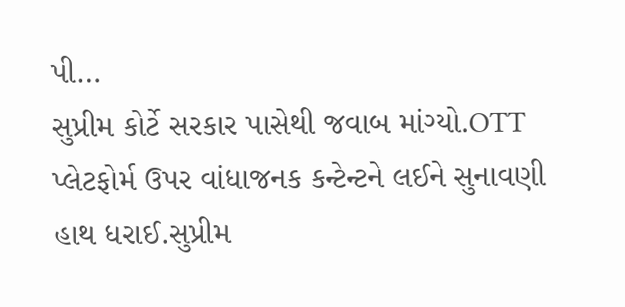પી…
સુપ્રીમ કોર્ટે સરકાર પાસેથી જવાબ માંગ્યો.OTT પ્લેટફોર્મ ઉપર વાંધાજનક કન્ટેન્ટને લઈને સુનાવણી હાથ ધરાઈ.સુપ્રીમ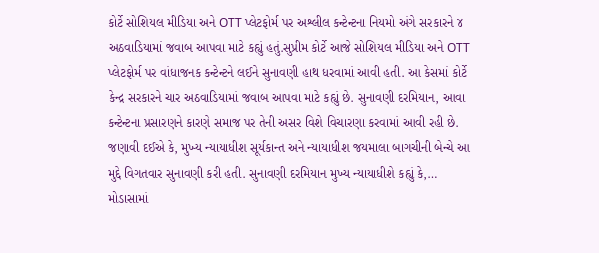કોર્ટે સોશિયલ મીડિયા અને OTT પ્લેટફોર્મ પર અશ્લીલ કન્ટેન્ટના નિયમો અંગે સરકારને ૪ અઠવાડિયામાં જવાબ આપવા માટે કહ્યું હતું.સુપ્રીમ કોર્ટે આજે સોશિયલ મીડિયા અને OTT પ્લેટફોર્મ પર વાંધાજનક કન્ટેન્ટને લઈને સુનાવણી હાથ ધરવામાં આવી હતી. આ કેસમાં કોર્ટે કેન્દ્ર સરકારને ચાર અઠવાડિયામાં જવાબ આપવા માટે કહ્યું છે. સુનાવણી દરમિયાન, આવા કન્ટેન્ટના પ્રસારણને કારણે સમાજ પર તેની અસર વિશે વિચારણા કરવામાં આવી રહી છે. જણાવી દઈએ કે, મુખ્ય ન્યાયાધીશ સૂર્યકાન્ત અને ન્યાયાધીશ જયમાલા બાગચીની બેન્ચે આ મુદ્દે વિગતવાર સુનાવણી કરી હતી. સુનાવણી દરમિયાન મુખ્ય ન્યાયાધીશે કહ્યું કે,…
મોડાસામાં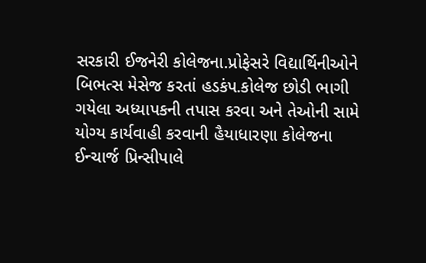સરકારી ઈજનેરી કોલેજના.પ્રોફેસરે વિદ્યાર્થિનીઓને બિભત્સ મેસેજ કરતાં હડકંપ.કોલેજ છોડી ભાગી ગયેલા અધ્યાપકની તપાસ કરવા અને તેઓની સામે યોગ્ય કાર્યવાહી કરવાની હૈયાધારણા કોલેજના ઈન્ચાર્જ પ્રિન્સીપાલે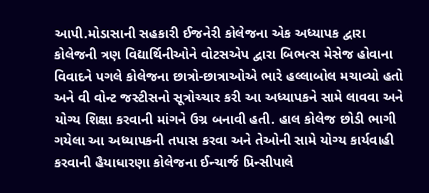આપી.મોડાસાની સહકારી ઈજનેરી કોલેજના એક અધ્યાપક દ્વારા કોલેજની ત્રણ વિદ્યાર્થિનીઓને વોટસએપ દ્વારા બિભત્સ મેસેજ હોવાના વિવાદને પગલે કોલેજના છાત્રો-છાત્રાઓએ ભારે હલ્લાબોલ મચાવ્યો હતો અને વી વોન્ટ જસ્ટીસનો સૂત્રોચ્ચાર કરી આ અધ્યાપકને સામે લાવવા અને યોગ્ય શિક્ષા કરવાની માંગને ઉગ્ર બનાવી હતી. હાલ કોલેજ છોડી ભાગી ગયેલા આ અધ્યાપકની તપાસ કરવા અને તેઓની સામે યોગ્ય કાર્યવાહી કરવાની હૈયાધારણા કોલેજના ઈન્ચાર્જ પ્રિન્સીપાલે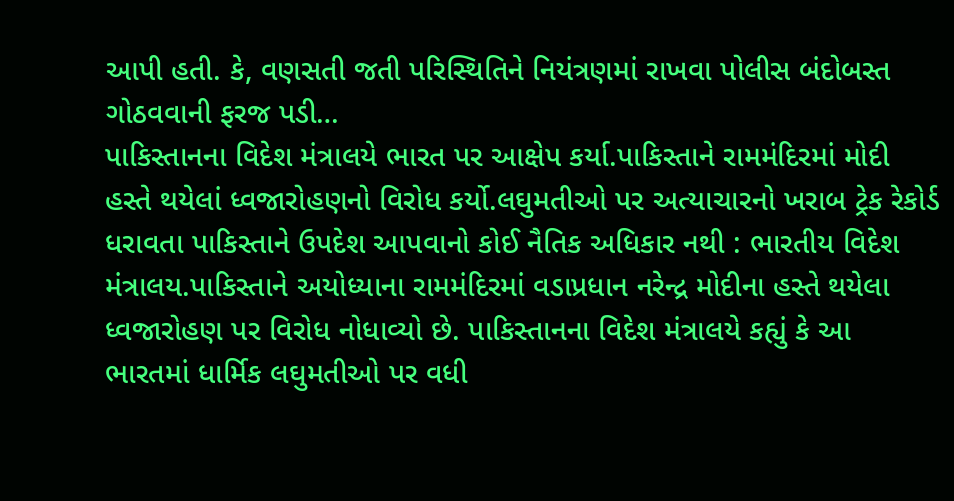આપી હતી. કે, વણસતી જતી પરિસ્થિતિને નિયંત્રણમાં રાખવા પોલીસ બંદોબસ્ત ગોઠવવાની ફરજ પડી…
પાકિસ્તાનના વિદેશ મંત્રાલયે ભારત પર આક્ષેપ કર્યા.પાકિસ્તાને રામમંદિરમાં મોદી હસ્તે થયેલાં ધ્વજારોહણનો વિરોધ કર્યો.લઘુમતીઓ પર અત્યાચારનો ખરાબ ટ્રેક રેકોર્ડ ધરાવતા પાકિસ્તાને ઉપદેશ આપવાનો કોઈ નૈતિક અધિકાર નથી : ભારતીય વિદેશ મંત્રાલય.પાકિસ્તાને અયોધ્યાના રામમંદિરમાં વડાપ્રધાન નરેન્દ્ર મોદીના હસ્તે થયેલા ધ્વજારોહણ પર વિરોધ નોધાવ્યો છે. પાકિસ્તાનના વિદેશ મંત્રાલયે કહ્યું કે આ ભારતમાં ધાર્મિક લઘુમતીઓ પર વધી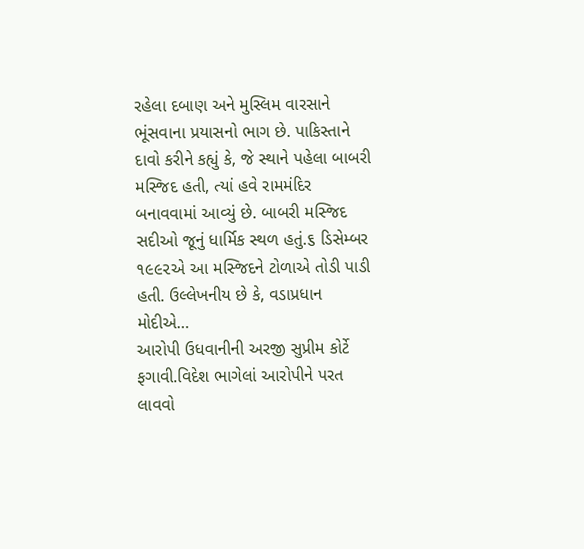રહેલા દબાણ અને મુસ્લિમ વારસાને ભૂંસવાના પ્રયાસનો ભાગ છે. પાકિસ્તાને દાવો કરીને કહ્યું કે, જે સ્થાને પહેલા બાબરી મસ્જિદ હતી, ત્યાં હવે રામમંદિર બનાવવામાં આવ્યું છે. બાબરી મસ્જિદ સદીઓ જૂનું ધાર્મિક સ્થળ હતું.૬ ડિસેમ્બર ૧૯૯૨એ આ મસ્જિદને ટોળાએ તોડી પાડી હતી. ઉલ્લેખનીય છે કે, વડાપ્રધાન મોદીએ…
આરોપી ઉધવાનીની અરજી સુપ્રીમ કોર્ટે ફગાવી.વિદેશ ભાગેલાં આરોપીને પરત લાવવો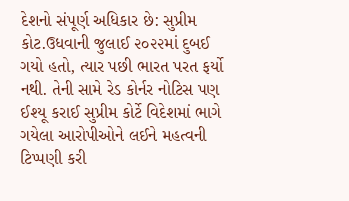દેશનો સંપૂર્ણ અધિકાર છે: સુપ્રીમ કોટ.ઉધવાની જુલાઈ ૨૦૨૨માં દુબઈ ગયો હતો, ત્યાર પછી ભારત પરત ફર્યો નથી. તેની સામે રેડ કોર્નર નોટિસ પણ ઈશ્યૂ કરાઈ સુપ્રીમ કોર્ટે વિદેશમાં ભાગે ગયેલા આરોપીઓને લઈને મહત્વની ટિપ્પણી કરી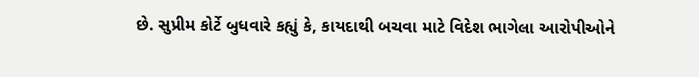છે. સુપ્રીમ કોર્ટે બુધવારે કહ્યું કે, કાયદાથી બચવા માટે વિદેશ ભાગેલા આરોપીઓને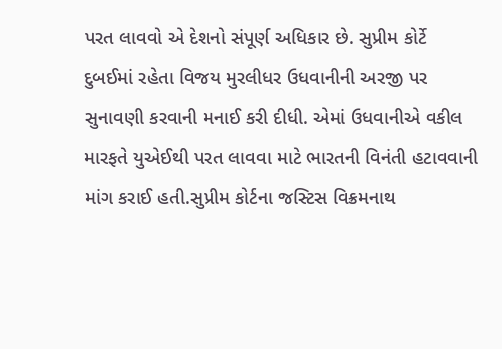પરત લાવવો એ દેશનો સંપૂર્ણ અધિકાર છે. સુપ્રીમ કોર્ટે દુબઈમાં રહેતા વિજય મુરલીધર ઉધવાનીની અરજી પર સુનાવણી કરવાની મનાઈ કરી દીધી. એમાં ઉધવાનીએ વકીલ મારફતે યુએઈથી પરત લાવવા માટે ભારતની વિનંતી હટાવવાની માંગ કરાઈ હતી.સુપ્રીમ કોર્ટના જસ્ટિસ વિક્રમનાથ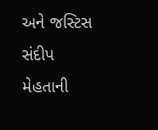અને જસ્ટિસ સંદીપ મેહતાની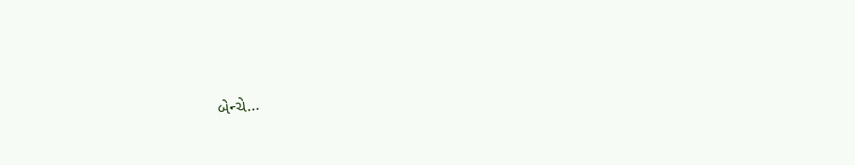બેન્ચે…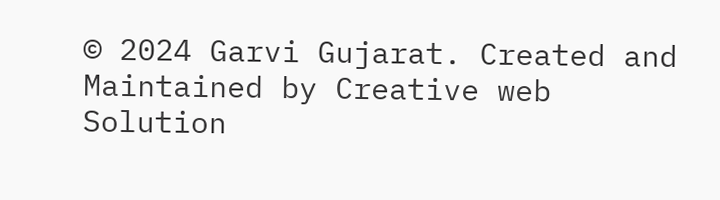© 2024 Garvi Gujarat. Created and Maintained by Creative web Solution